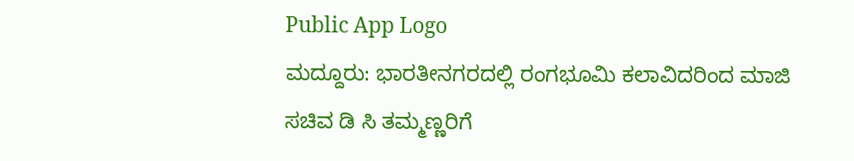Public App Logo
ಮದ್ದೂರು: ಭಾರತೀನಗರದಲ್ಲಿ ರಂಗಭೂಮಿ ಕಲಾವಿದರಿಂದ ಮಾಜಿ ಸಚಿವ ಡಿ ಸಿ ತಮ್ಮಣ್ಣರಿಗೆ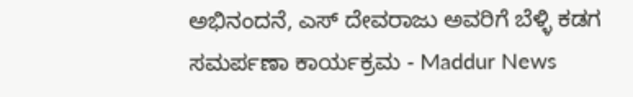ಅಭಿನಂದನೆ, ಎಸ್ ದೇವರಾಜು ಅವರಿಗೆ ಬೆಳ್ಳಿ ಕಡಗ ಸಮರ್ಪಣಾ ಕಾರ್ಯಕ್ರಮ - Maddur News